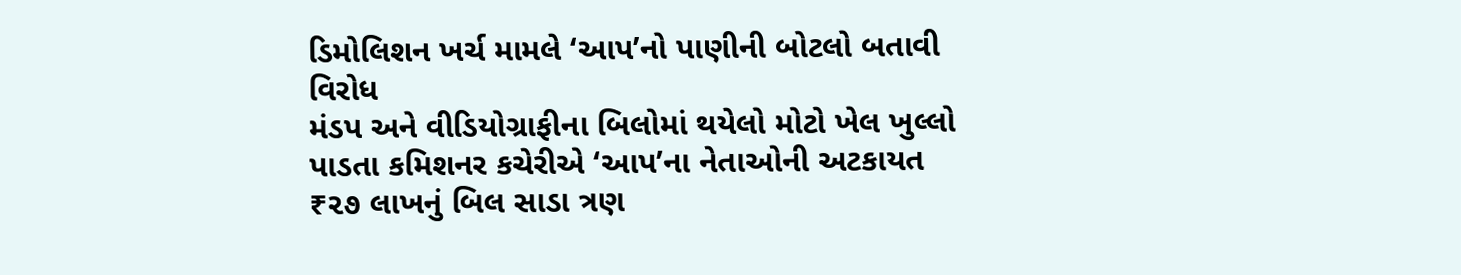ડિમોલિશન ખર્ચ મામલે ‘આપ’નો પાણીની બોટલો બતાવી વિરોધ
મંડપ અને વીડિયોગ્રાફીના બિલોમાં થયેલો મોટો ખેલ ખુલ્લો પાડતા કમિશનર કચેરીએ ‘આપ’ના નેતાઓની અટકાયત
₹૨૭ લાખનું બિલ સાડા ત્રણ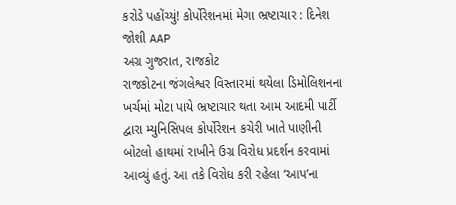કરોડે પહોંચ્યું! કોર્પોરેશનમાં મેગા ભ્રષ્ટાચાર : દિનેશ જોશી AAP
અગ્ર ગુજરાત, રાજકોટ
રાજકોટના જંગલેશ્વર વિસ્તારમાં થયેલા ડિમોલિશનના ખર્ચમાં મોટા પાયે ભ્રષ્ટાચાર થતા આમ આદમી પાર્ટી દ્વારા મ્યુનિસિપલ કોર્પોરેશન કચેરી ખાતે પાણીની બોટલો હાથમાં રાખીને ઉગ્ર વિરોધ પ્રદર્શન કરવામાં આવ્યું હતું. આ તકે વિરોધ કરી રહેલા ‘આપ’ના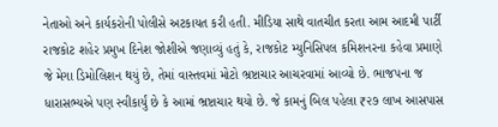નેતાઓ અને કાર્યકરોની પોલીસે અટકાયત કરી હતી. મીડિયા સાથે વાતચીત કરતા આમ આદમી પાર્ટી રાજકોટ શહેર પ્રમુખ દિનેશ જોશીએ જણાવ્યું હતું કે, રાજકોટ મ્યુનિસિપલ કમિશનરના કહેવા પ્રમાણે જે મેગા ડિમોલિશન થયું છે, તેમાં વાસ્તવમાં મોટો ભ્રષ્ટાચાર આચરવામાં આવ્યો છે. ભાજપના જ ધારાસભ્યએ પણ સ્વીકાર્યું છે કે આમાં ભ્રષ્ટાચાર થયો છે. જે કામનું બિલ પહેલા ₹૨૭ લાખ આસપાસ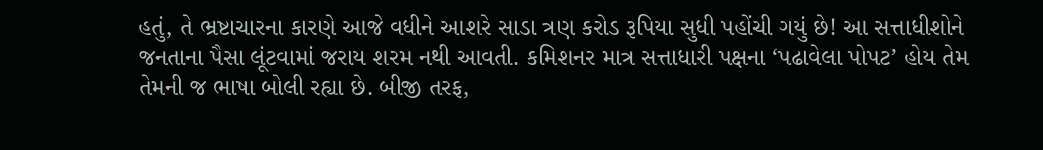હતું, તે ભ્રષ્ટાચારના કારણે આજે વધીને આશરે સાડા ત્રણ કરોડ રૂપિયા સુધી પહોંચી ગયું છે! આ સત્તાધીશોને જનતાના પૈસા લૂંટવામાં જરાય શરમ નથી આવતી. કમિશનર માત્ર સત્તાધારી પક્ષના ‘પઢાવેલા પોપટ’ હોય તેમ તેમની જ ભાષા બોલી રહ્યા છે. બીજી તરફ,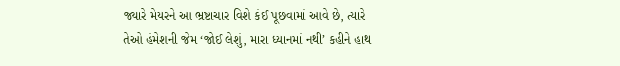જ્યારે મેયરને આ ભ્રષ્ટાચાર વિશે કંઈ પૂછવામાં આવે છે, ત્યારે તેઓ હંમેશની જેમ ‘જોઈ લેશું, મારા ધ્યાનમાં નથી’ કહીને હાથ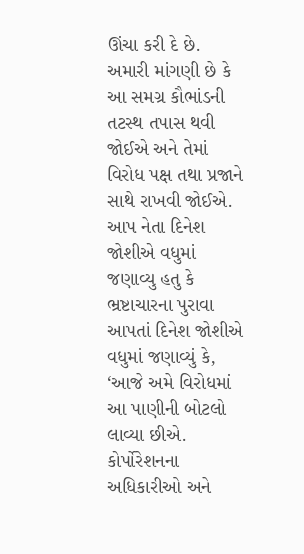ઊંચા કરી દે છે. અમારી માંગણી છે કે આ સમગ્ર કૌભાંડની તટસ્થ તપાસ થવી જોઈએ અને તેમાં વિરોધ પક્ષ તથા પ્રજાને સાથે રાખવી જોઈએ.
આપ નેતા દિનેશ જોશીએ વધુમાં જણાવ્યુ હતુ કે ભ્રષ્ટાચારના પુરાવા આપતાં દિનેશ જોશીએ વધુમાં જણાવ્યું કે, ‘આજે અમે વિરોધમાં આ પાણીની બોટલો લાવ્યા છીએ. કોર્પોરેશનના અધિકારીઓ અને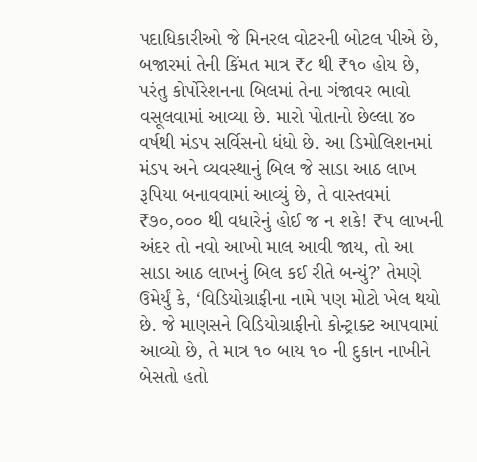પદાધિકારીઓ જે મિનરલ વોટરની બોટલ પીએ છે, બજારમાં તેની કિંમત માત્ર ₹૮ થી ₹૧૦ હોય છે, પરંતુ કોર્પોરેશનના બિલમાં તેના ગંજાવર ભાવો વસૂલવામાં આવ્યા છે. મારો પોતાનો છેલ્લા ૪૦ વર્ષથી મંડપ સર્વિસનો ધંધો છે. આ ડિમોલિશનમાં મંડપ અને વ્યવસ્થાનું બિલ જે સાડા આઠ લાખ રૂપિયા બનાવવામાં આવ્યું છે, તે વાસ્તવમાં ₹૭૦,૦૦૦ થી વધારેનું હોઈ જ ન શકે! ₹૫ લાખની અંદર તો નવો આખો માલ આવી જાય, તો આ સાડા આઠ લાખનું બિલ કઈ રીતે બન્યું?’ તેમણે ઉમેર્યું કે, ‘વિડિયોગ્રાફીના નામે પણ મોટો ખેલ થયો છે. જે માણસને વિડિયોગ્રાફીનો કોન્ટ્રાક્ટ આપવામાં આવ્યો છે, તે માત્ર ૧૦ બાય ૧૦ ની દુકાન નાખીને બેસતો હતો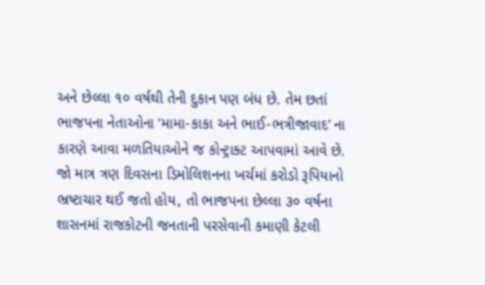અને છેલ્લા ૧૦ વર્ષથી તેની દુકાન પણ બંધ છે. તેમ છતાં ભાજપના નેતાઓના ‘મામા-કાકા અને ભાઈ-ભત્રીજાવાદ’ ના કારણે આવા મળતિયાઓને જ કોન્ટ્રાક્ટ આપવામાં આવે છે. જો માત્ર ત્રણ દિવસના ડિમોલિશનના ખર્ચમાં કરોડો રૂપિયાનો ભ્રષ્ટાચાર થઈ જતો હોય, તો ભાજપના છેલ્લા ૩૦ વર્ષના શાસનમાં રાજકોટની જનતાની પરસેવાની કમાણી કેટલી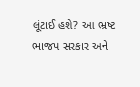લૂંટાઈ હશે? આ ભ્રષ્ટ ભાજપ સરકાર અને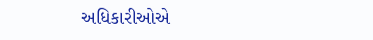અધિકારીઓએ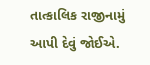તાત્કાલિક રાજીનામું આપી દેવું જોઈએ.